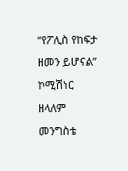“የፖሊስ የከፍታ ዘመን ይሆናል” ኮሚሽነር ዘላለም መንግስቴ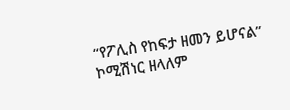“የፖሊስ የከፍታ ዘመን ይሆናል” ኮሚሽነር ዘላለም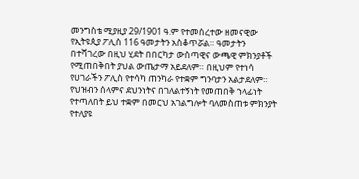መንግስቴ ሚያዚያ 29/1901 ዓ.ም የተመሰረተው ዘመናዊው የኢትዩጲያ ፖሊስ 116 ዓመታትን አስቆጥሯል። ዓመታትን በተሻገረው በዚህ ሂደት በበርካታ ውስጣዊና ውጫዊ ምክንያቶች የሚጠበቅበት ያህል ውጤታማ አይደለም። በዚህም የተነሳ የሀገራችን ፖሊስ የተሳካ ጠንካራ የተቋም ግንባታን አልታደለም። የህዝብን ሰላምና ደህንነትና በገለልተኝነት የመጠበቅ ኀላፊነት የተጣለበት ይህ ተቋም በመርህ አገልግሎት ባለመስጠቱ ምክንያት የተለያዩ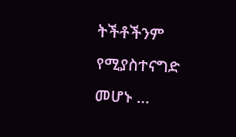ትችቶችንም የሚያስተናግድ መሆኑ …